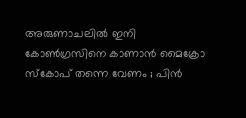അരുണാചലില്‍ ഇനി കോണ്‍ഗ്രസിനെ കാണാന്‍ മൈക്രോ സ്കോപ് തന്നെ വേണം ; പിന്‍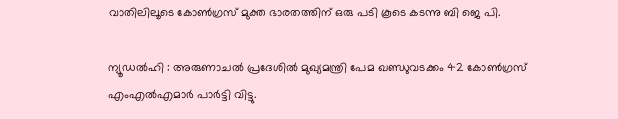വാതിലിലൂടെ കോണ്‍ഗ്രസ്‌ മുക്ത ഭാരതത്തിന്‌ ഒരു പടി കൂടെ കടന്നു ബി ജെ പി.

ന്യൂഡല്‍ഹി : അരുണാചല്‍ പ്രദേശില്‍ മുഖ്യമന്ത്രി പേമ ഖണ്ഡുവടക്കം 42 കോണ്‍ഗ്രസ് എംഎല്‍എമാര്‍ പാര്‍ട്ടി വിട്ടു.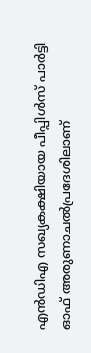എന്‍ഡിഎ സഖ്യകക്ഷിയായ പീപ്പിള്‍സ് പാര്‍ട്ടി ഓഫ് അരുണാചല്‍പ്രദേശിലാണ്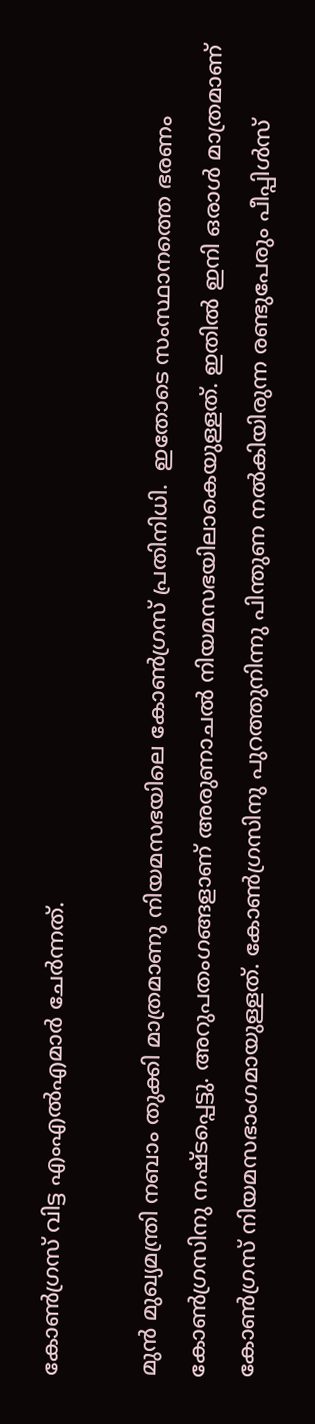കോണ്‍ഗ്രസ് വിട്ട എംഎല്‍എമാര്‍ ചേര്‍ന്നത്.

മുന്‍ മുഖ്യമന്ത്രി നബാം തുക്കി മാത്രമാണു നിയമസഭയിലെ കോണ്‍ഗ്രസ് പ്രതിനിധി.  ഇതോടെ സംസ്ഥാനത്തെ ഭരണം കോണ്‍ഗ്രസിനു നഷ്ടപ്പെട്ടു. അറുപതംഗങ്ങളാണ് അരുണാചല്‍ നിയമസഭയിലാകെയുള്ളത്. ഇതില്‍ ഇനി ഒരാള്‍ മാത്രമാണ് കോണ്‍ഗ്രസ് നിയമസഭാംഗമായുള്ളത്. കോണ്‍ഗ്രസിനു പുറത്തുനിന്നു പിന്തുണ നല്‍കിയിരുന്ന രണ്ടുപേരും പീപ്പിള്‍സ്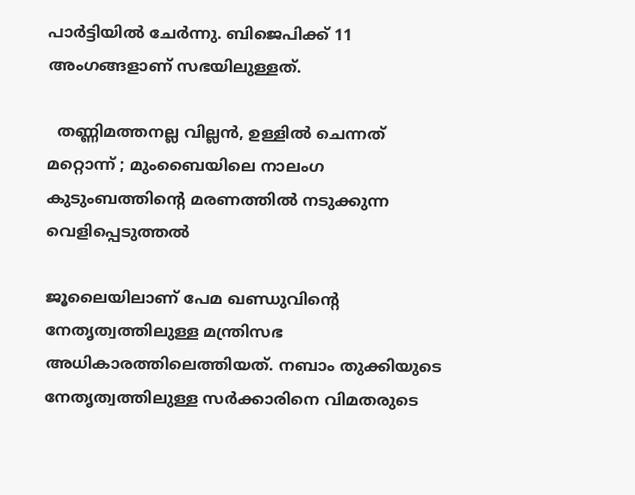പാര്‍ട്ടിയില്‍ ചേര്‍ന്നു. ബിജെപിക്ക് 11 അംഗങ്ങളാണ് സഭയിലുള്ളത്.

  തണ്ണിമത്തനല്ല വില്ലൻ, ഉള്ളിൽ ചെന്നത് മറ്റൊന്ന് ; മുംബൈയിലെ നാലംഗ കുടുംബത്തിന്റെ മരണത്തിൽ നടുക്കുന്ന വെളിപ്പെടുത്തൽ

ജൂലൈയിലാണ് പേമ ഖണ്ഡുവിന്റെ നേതൃത്വത്തിലുള്ള മന്ത്രിസഭ അധികാരത്തിലെത്തിയത്. നബാം തുക്കിയുടെ നേതൃത്വത്തിലുള്ള സര്‍ക്കാരിനെ വിമതരുടെ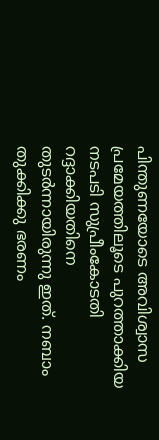പിന്തുണയോടെ അവിശ്വാസ പ്രമേയത്തിലൂടെ പുറത്താക്കിയ നടപടി സുപ്രീംകോടതി റദ്ദാക്കിയതിനെ തുടര്‍ന്നായിരുന്നു ഇത്. നബാം തുക്കിക്കു ഭരണം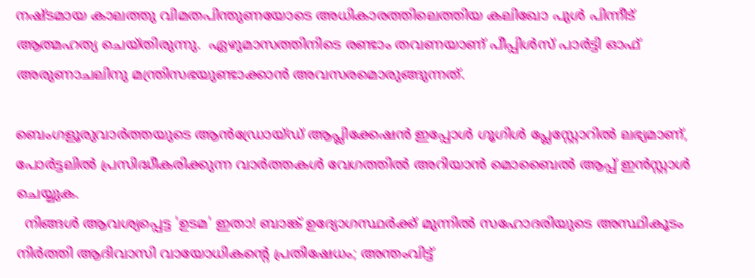നഷ്ടമായ കാലത്തു വിമതപിന്തുണയോടെ അധികാരത്തിലെത്തിയ കലിഖോ പുള്‍ പിന്നീട് ആത്മഹത്യ ചെയ്തിരുന്നു.  ഏഴുമാസത്തിനിടെ രണ്ടാം തവണയാണ് പീപ്പിള്‍സ് പാര്‍ട്ടി ഓഫ് അരുണാചലിനു മന്ത്രിസഭയുണ്ടാക്കാന്‍ അവസരമൊരുങ്ങുന്നത്.

ബെംഗളൂരുവാർത്തയുടെ ആൻഡ്രോയ്ഡ് ആപ്ലിക്കേഷൻ ഇപ്പോൾ ഗൂഗിൾ പ്ലേസ്റ്റോറിൽ ലഭ്യമാണ്, പോർട്ടലിൽ പ്രസിദ്ധീകരിക്കുന്ന വാർത്തകൾ വേഗത്തിൽ അറിയാൻ മൊബൈൽ ആപ്പ് ഇൻസ്റ്റാൾ ചെയ്യുക.
  നിങ്ങൾ ആവശ്യപ്പെട്ട 'ഉടമ' ഇതാ! ബാങ്ക് ഉദ്യോഗസ്ഥർക്ക് മുന്നിൽ സഹോദരിയുടെ അസ്ഥികൂടം നിർത്തി ആദിവാസി വായോധികന്റെ പ്രതിഷേധം; അന്തംവിട്ട്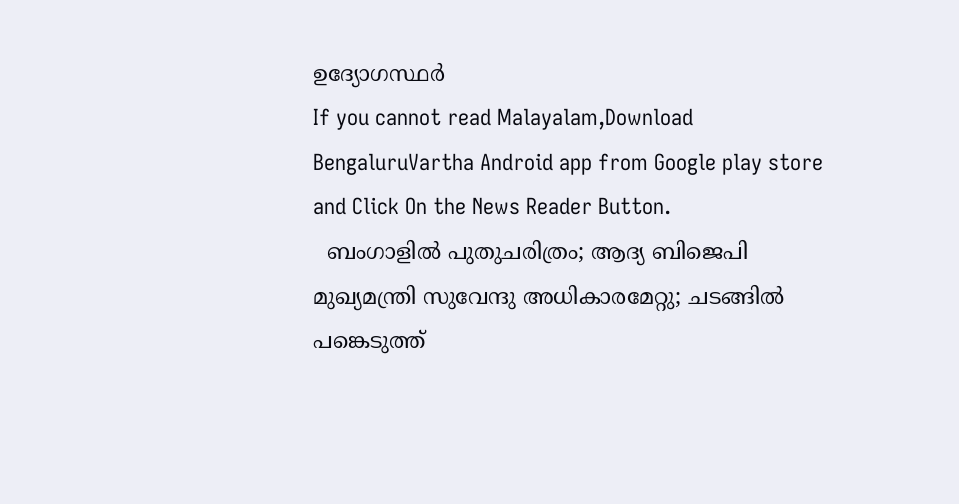ഉദ്യോഗസ്ഥർ
If you cannot read Malayalam,Download BengaluruVartha Android app from Google play store and Click On the News Reader Button.
  ബംഗാളിൽ പുതുചരിത്രം; ആദ്യ ബിജെപി മുഖ്യമന്ത്രി സുവേന്ദു അധികാരമേറ്റു; ചടങ്ങിൽ പങ്കെടുത്ത്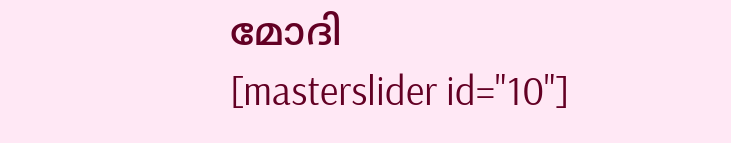മോദി
[masterslider id="10"]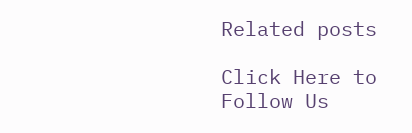Related posts

Click Here to Follow Us